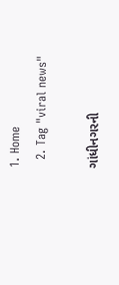1. Home
  2. Tag "viral news"

ગાંધીનગરની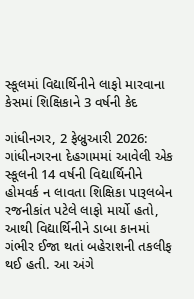સ્કૂલમાં વિદ્યાર્થિનીને લાફો મારવાના કેસમાં શિક્ષિકાને 3 વર્ષની કેદ

ગાંધીનગર, 2 ફેબ્રુઆરી 2026:  ગાંધીનગરના દેહગામમાં આવેલી એક સ્કૂલની 14 વર્ષની વિદ્યાર્થિનીને હોમવર્ક ન લાવતા શિક્ષિકા પારૂલબેન રજનીકાંત પટેલે લાફો માર્યો હતો, આથી વિદ્યાર્થિનીને ડાબા કાનમાં ગંભીર ઈજા થતાં બહેરાશની તકલીફ થઈ હતી. આ અંગે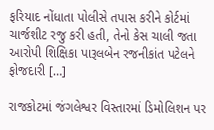ફરિયાદ નોંધાતા પોલીસે તપાસ કરીને કોર્ટમાં ચાર્જશીટ રજુ કરી હતી, તેનો કેસ ચાલી જતા આરોપી શિક્ષિકા પારૂલબેન રજનીકાંત પટેલને ફોજદારી […]

રાજકોટમાં જંગલેશ્વર વિસ્તારમાં ડિમોલિશન પર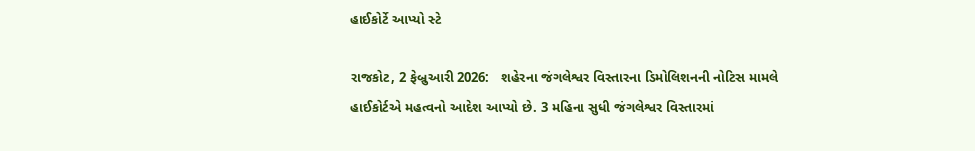હાઈકોર્ટે આપ્યો સ્ટે

રાજકોટ, 2 ફેબ્રુઆરી 2026:   શહેરના જંગલેશ્વર વિસ્તારના ડિમોલિશનની નોટિસ મામલે હાઈકોર્ટએ મહત્વનો આદેશ આપ્યો છે. 3 મહિના સુધી જંગલેશ્વર વિસ્તારમાં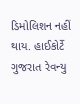ડિમોલિશન નહીં થાય. હાઈકોર્ટે ગુજરાત રેવન્યુ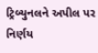ટ્રિબ્યુનલને અપીલ પર નિર્ણય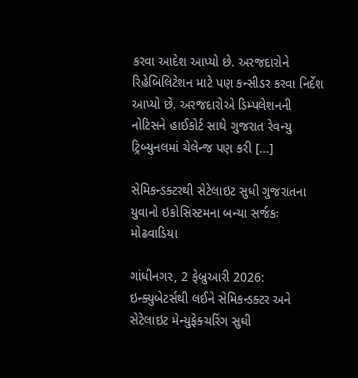કરવા આદેશ આપ્યો છે. અરજદારોને રિહેબિલિટેશન માટે પણ કન્સીડર કરવા નિર્દેશ આપ્યો છે. અરજદારોએ ડિમ્પલેશનની નોટિસને હાઈકોર્ટ સાથે ગુજરાત રેવન્યુ ટ્રિબ્યુનલમાં ચેલેન્જ પણ કરી […]

સેમિકન્ડક્ટરથી સેટેલાઇટ સુધી ગુજરાતના યુવાનો ઇકોસિસ્ટમના બન્યા સર્જકઃ મોઢવાડિયા

ગાંધીનગર, 2 ફેબ્રુઆરી 2026: ઇન્ક્યુબેટર્સથી લઈને સેમિકન્ડક્ટર અને સેટેલાઇટ મેન્યુફેક્ચરિંગ સુધી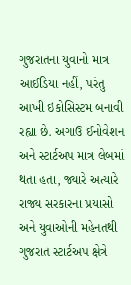ગુજરાતના યુવાનો માત્ર આઈડિયા નહીં, પરંતુ આખી ઇકોસિસ્ટમ બનાવી રહ્યા છે. અગાઉ ઈનોવેશન અને સ્ટાર્ટઅપ માત્ર લેબમાં થતા હતા, જ્યારે અત્યારે રાજ્ય સરકારના પ્રયાસો અને યુવાઓની મહેનતથી ગુજરાત સ્ટાર્ટઅપ ક્ષેત્રે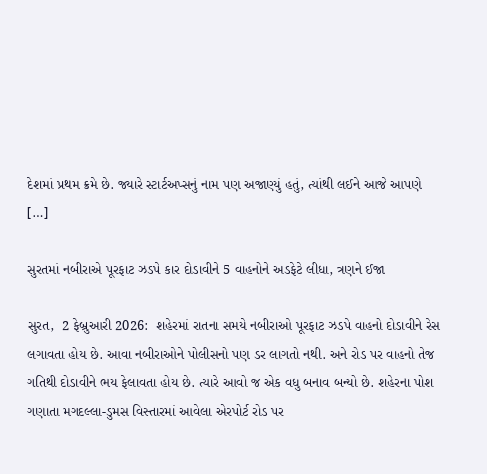દેશમાં પ્રથમ ક્રમે છે. જ્યારે સ્ટાર્ટઅપ્સનું નામ પણ અજાણ્યું હતું, ત્યાંથી લઈને આજે આપણે […]

સુરતમાં નબીરાએ પૂરફાટ ઝડપે કાર દોડાવીને 5 વાહનોને અડફેટે લીધા, ત્રણને ઈજા

સુરત,  2 ફેબ્રુઆરી 2026:  શહેરમાં રાતના સમયે નબીરાઓ પૂરફાટ ઝડપે વાહનો દોડાવીને રેસ લગાવતા હોય છે. આવા નબીરાઓને પોલીસનો પણ ડર લાગતો નથી. અને રોડ પર વાહનો તેજ ગતિથી દોડાવીને ભય ફેલાવતા હોય છે. ત્યારે આવો જ એક વધુ બનાવ બન્યો છે. શહેરના પોશ ગણાતા મગદલ્લા-ડુમસ વિસ્તારમાં આવેલા એરપોર્ટ રોડ પર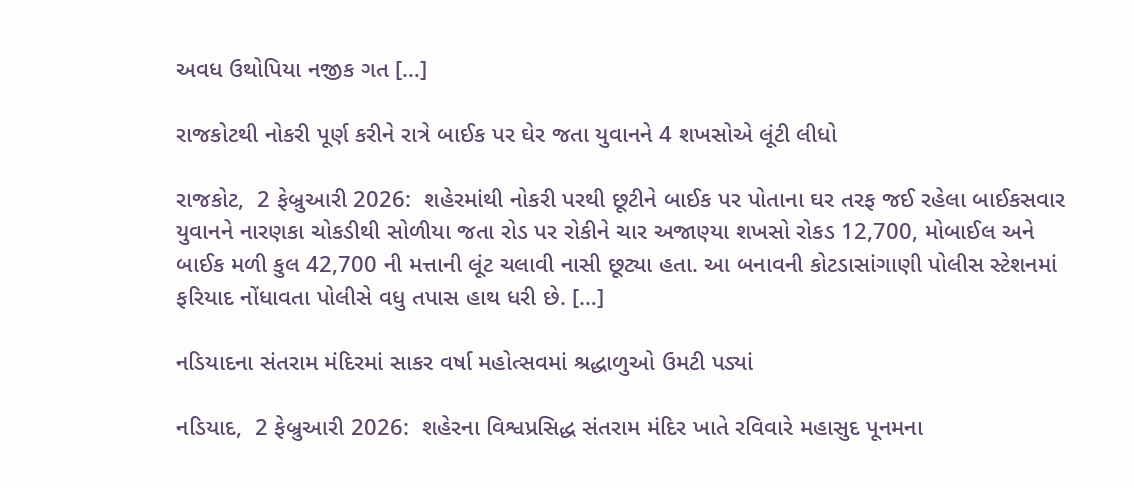અવધ ઉથોપિયા નજીક ગત […]

રાજકોટથી નોકરી પૂર્ણ કરીને રાત્રે બાઈક પર ઘેર જતા યુવાનને 4 શખસોએ લૂંટી લીધો

રાજકોટ,  2 ફેબ્રુઆરી 2026:  શહેરમાંથી નોકરી પરથી છૂટીને બાઈક પર પોતાના ઘર તરફ જઈ રહેલા બાઈકસવાર યુવાનને નારણકા ચોકડીથી સોળીયા જતા રોડ પર રોકીને ચાર અજાણ્યા શખસો રોકડ 12,700, મોબાઈલ અને બાઈક મળી કુલ 42,700 ની મત્તાની લૂંટ ચલાવી નાસી છૂટ્યા હતા. આ બનાવની કોટડાસાંગાણી પોલીસ સ્ટેશનમાં ફરિયાદ નોંધાવતા પોલીસે વધુ તપાસ હાથ ધરી છે. […]

નડિયાદના સંતરામ મંદિરમાં સાકર વર્ષા મહોત્સવમાં શ્રદ્ધાળુઓ ઉમટી પડ્યાં

નડિયાદ,  2 ફેબ્રુઆરી 2026:  શહેરના વિશ્વપ્રસિદ્ધ સંતરામ મંદિર ખાતે રવિવારે મહાસુદ પૂનમના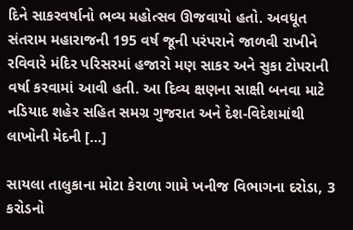દિને સાકરવર્ષાનો ભવ્ય મહોત્સવ ઊજવાયો હતો. અવધૂત સંતરામ મહારાજની 195 વર્ષ જૂની પરંપરાને જાળવી રાખીને રવિવારે મંદિર પરિસરમાં હજારો મણ સાકર અને સુકા ટોપરાની વર્ષા કરવામાં આવી હતી. આ દિવ્ય ક્ષણના સાક્ષી બનવા માટે નડિયાદ શહેર સહિત સમગ્ર ગુજરાત અને દેશ-વિદેશમાંથી લાખોની મેદની […]

સાયલા તાલુકાના મોટા કેરાળા ગામે ખનીજ વિભાગના દરોડા, 3 કરોડનો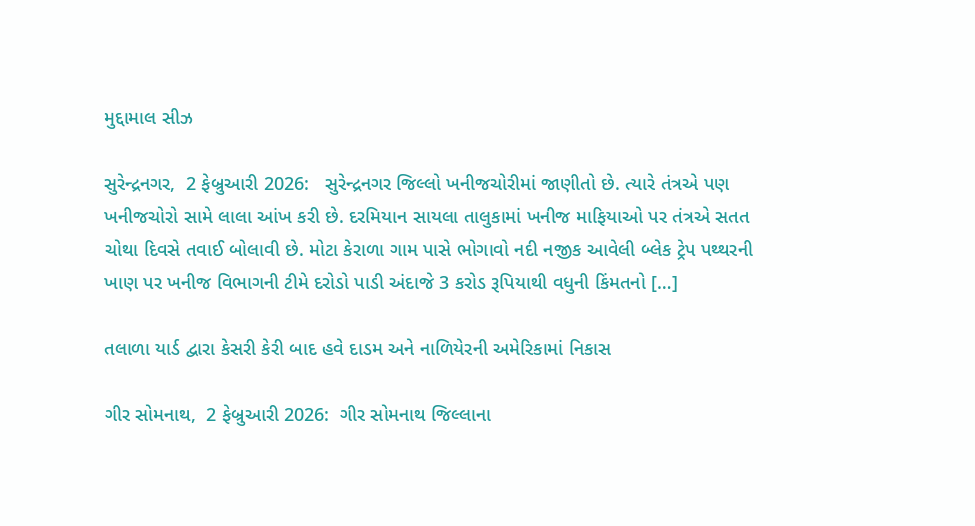મુદ્દામાલ સીઝ

સુરેન્દ્રનગર,  2 ફેબ્રુઆરી 2026:   સુરેન્દ્રનગર જિલ્લો ખનીજચોરીમાં જાણીતો છે. ત્યારે તંત્રએ પણ ખનીજચોરો સામે લાલા આંખ કરી છે. દરમિયાન સાયલા તાલુકામાં ખનીજ માફિયાઓ પર તંત્રએ સતત ચોથા દિવસે તવાઈ બોલાવી છે. મોટા કેરાળા ગામ પાસે ભોગાવો નદી નજીક આવેલી બ્લેક ટ્રેપ પથ્થરની ખાણ પર ખનીજ વિભાગની ટીમે દરોડો પાડી અંદાજે 3 કરોડ રૂપિયાથી વધુની કિંમતનો […]

તલાળા યાર્ડ દ્વારા કેસરી કેરી બાદ હવે દાડમ અને નાળિયેરની અમેરિકામાં નિકાસ

ગીર સોમનાથ,  2 ફેબ્રુઆરી 2026:  ગીર સોમનાથ જિલ્લાના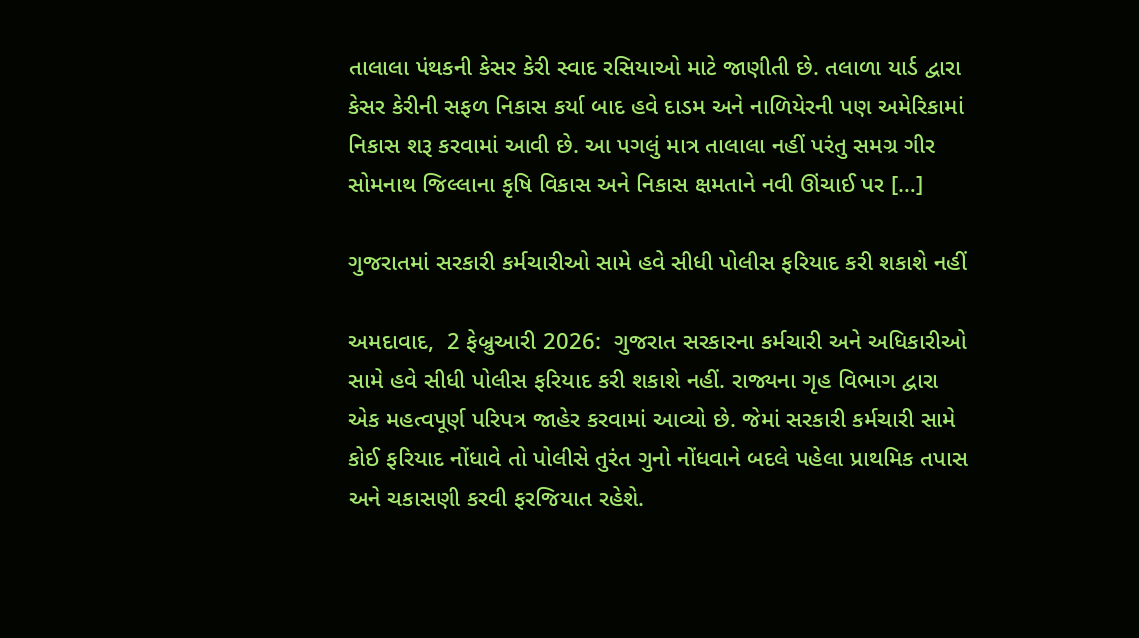તાલાલા પંથકની કેસર કેરી સ્વાદ રસિયાઓ માટે જાણીતી છે. તલાળા યાર્ડ દ્વારા કેસર કેરીની સફળ નિકાસ કર્યા બાદ હવે દાડમ અને નાળિયેરની પણ અમેરિકામાં નિકાસ શરૂ કરવામાં આવી છે. આ પગલું માત્ર તાલાલા નહીં પરંતુ સમગ્ર ગીર સોમનાથ જિલ્લાના કૃષિ વિકાસ અને નિકાસ ક્ષમતાને નવી ઊંચાઈ પર […]

ગુજરાતમાં સરકારી કર્મચારીઓ સામે હવે સીધી પોલીસ ફરિયાદ કરી શકાશે નહીં

અમદાવાદ,  2 ફેબ્રુઆરી 2026:  ગુજરાત સરકારના કર્મચારી અને અધિકારીઓ સામે હવે સીધી પોલીસ ફરિયાદ કરી શકાશે નહીં. રાજ્યના ગૃહ વિભાગ દ્વારા એક મહત્વપૂર્ણ પરિપત્ર જાહેર કરવામાં આવ્યો છે. જેમાં સરકારી કર્મચારી સામે કોઈ ફરિયાદ નોંધાવે તો પોલીસે તુરંત ગુનો નોંધવાને બદલે પહેલા પ્રાથમિક તપાસ અને ચકાસણી કરવી ફરજિયાત રહેશે.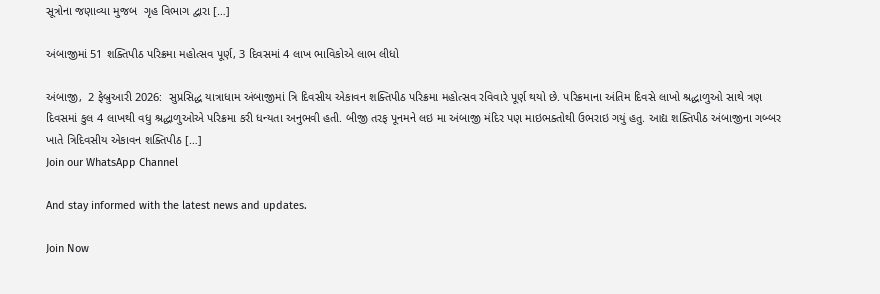સૂત્રોના જણાવ્યા મુજબ  ગૃહ વિભાગ દ્વારા […]

અંબાજીમાં 51 શક્તિપીઠ પરિક્રમા મહોત્સવ પૂર્ણ, 3 દિવસમાં 4 લાખ ભાવિકોએ લાભ લીધો

અંબાજી,  2 ફેબ્રુઆરી 2026:  સુપ્રસિદ્ધ યાત્રાધામ અંબાજીમાં ત્રિ દિવસીય એકાવન શક્તિપીઠ પરિક્રમા મહોત્સવ રવિવારે પૂર્ણ થયો છે. પરિક્રમાના અંતિમ દિવસે લાખો શ્રદ્ધાળુઓ સાથે ત્રણ દિવસમાં કુલ 4 લાખથી વધુ શ્રદ્ધાળુઓએ પરિક્રમા કરી ધન્યતા અનુભવી હતી. બીજી તરફ પૂનમને લઇ મા અંબાજી મંદિર પણ માઇભક્તોથી ઉભરાઇ ગયું હતુ. આદ્ય શક્તિપીઠ અંબાજીના ગબ્બર ખાતે ત્રિદિવસીય એકાવન શક્તિપીઠ […]
Join our WhatsApp Channel

And stay informed with the latest news and updates.

Join Now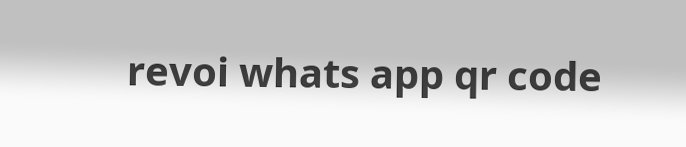revoi whats app qr code